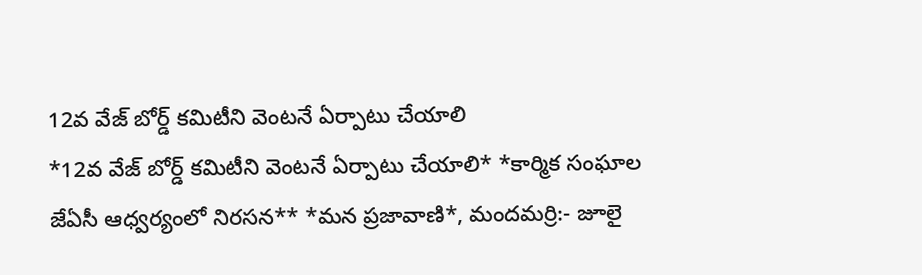12వ వేజ్ బోర్డ్ కమిటీని వెంటనే ఏర్పాటు చేయాలి
*12వ వేజ్ బోర్డ్ కమిటీని వెంటనే ఏర్పాటు చేయాలి* *కార్మిక సంఘాల జేఏసీ ఆధ్వర్యంలో నిరసన** *మన ప్రజావాణి*, మందమర్రి:- జూలై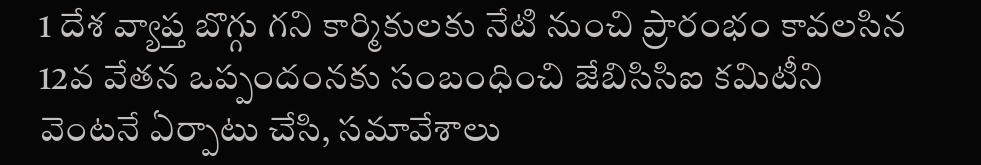1 దేశ వ్యాప్త బొగ్గు గని కార్మికులకు నేటి నుంచి ప్రారంభం కావలసిన 12వ వేతన ఒప్పందంనకు సంబంధించి జేబిసిసిఐ కమిటీని వెంటనే ఏర్పాటు చేసి, సమావేశాలు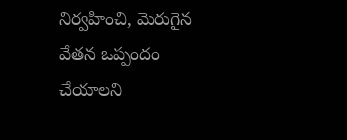నిర్వహించి, మెరుగైన వేతన ఒప్పందం చేయాలని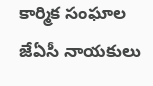కార్మిక సంఘాల జేఏసీ నాయకులు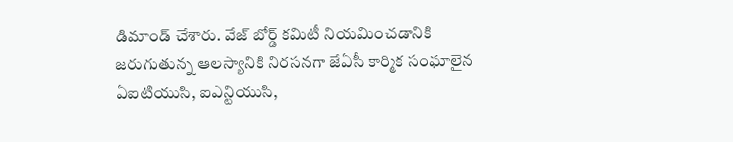డిమాండ్ చేశారు. వేజ్ బోర్డ్ కమిటీ నియమించడానికి జరుగుతున్న ఆలస్యానికి నిరసనగా జేఏసీ కార్మిక సంఘాలైన ఏఐటియుసి, ఐఎన్టియుసి,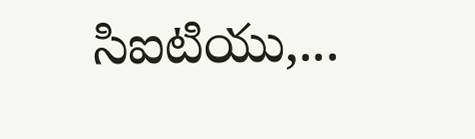సిఐటియు,...